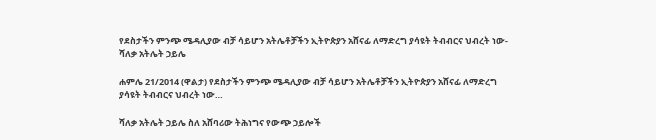የደስታችን ምንጭ ሜዳሊያው ብቻ ሳይሆን አትሌቶቻችን ኢትዮጵያን አሸናፊ ለማድረግ ያሳዩት ትብብርና ህብረት ነው- ሻለቃ አትሌት ኃይሌ

ሐምሌ 21/2014 (ዋልታ) የደስታችን ምንጭ ሜዳሊያው ብቻ ሳይሆን አትሌቶቻችን ኢትዮጵያን አሸናፊ ለማድረግ ያሳዩት ትብብርና ህብረት ነው…

ሻለቃ አትሌት ኃይሌ ስለ አሸባሪው ትሕነግና የውጭ ኃይሎች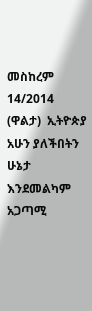መስከረም 14/2014 (ዋልታ)  ኢትዮጵያ አሁን ያለችበትን ሁኔታ እንደመልካም አጋጣሚ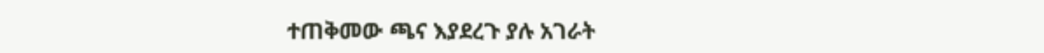ተጠቅመው ጫና እያደረጉ ያሉ አገራት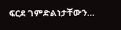ፍርደ ገምድልነታቸውን…